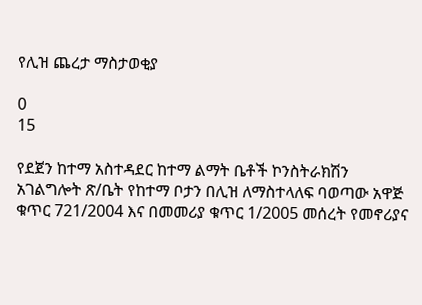የሊዝ ጨረታ ማስታወቂያ

0
15

የደጀን ከተማ አስተዳደር ከተማ ልማት ቤቶች ኮንስትራክሽን አገልግሎት ጽ/ቤት የከተማ ቦታን በሊዝ ለማስተላለፍ ባወጣው አዋጅ ቁጥር 721/2004 እና በመመሪያ ቁጥር 1/2005 መሰረት የመኖሪያና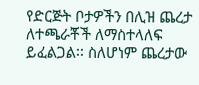የድርጅት ቦታዎችን በሊዝ ጨረታ ለተጫራቾች ለማስተላለፍ ይፈልጋል፡፡ ስለሆነም ጨረታው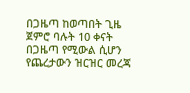በጋዜጣ ከወጣበት ጊዜ ጀምሮ ባሉት 10 ቀናት በጋዜጣ የሚውል ሲሆን የጨረታውን ዝርዝር መረጃ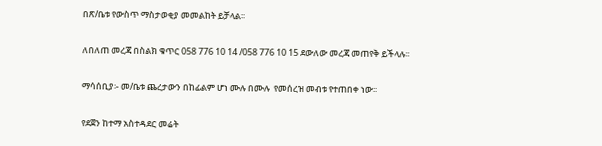በጽ/ቤቱ የውስጥ ማስታወቂያ መመልከት ይቻላል፡፡

ለበለጠ መረጃ በስልክ ቁጥር 058 776 10 14 /058 776 10 15 ደውለው መረጃ መጠየቅ ይችላሉ፡፡

ማሳሰቢያ፡- መ/ቤቱ ጨረታውን በከፊልም ሆነ ሙሉ በሙሉ  የመሰረዝ መብቱ የተጠበቀ ነው፡፡

የደጀን ከተማ አስተዳደር መሬት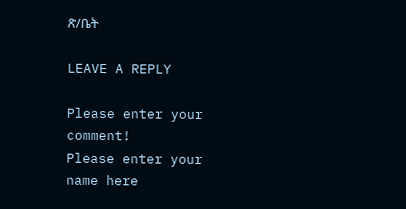ጽ/ቤት

LEAVE A REPLY

Please enter your comment!
Please enter your name here